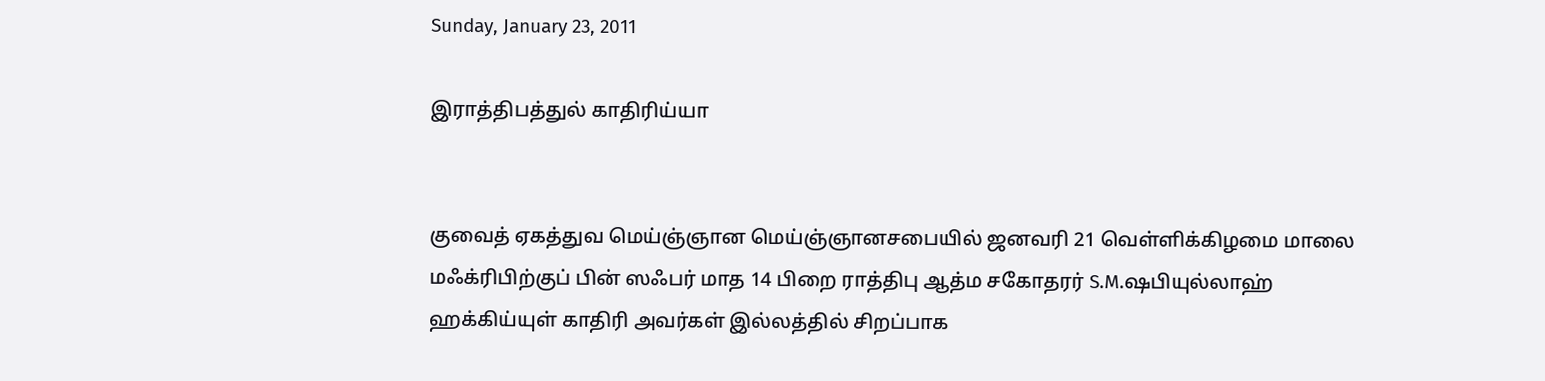Sunday, January 23, 2011

இராத்திபத்துல் காதிரிய்யா


குவைத் ஏகத்துவ மெய்ஞ்ஞான மெய்ஞ்ஞானசபையில் ஜனவரி 21 வெள்ளிக்கிழமை மாலை மஃக்ரிபிற்குப் பின் ஸஃபர் மாத 14 பிறை ராத்திபு ஆத்ம சகோதரர் S.M.ஷபியுல்லாஹ் ஹக்கிய்யுள் காதிரி அவர்கள் இல்லத்தில் சிறப்பாக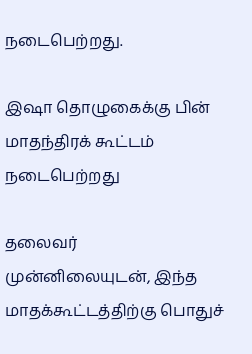நடைபெற்றது.

இஷா தொழுகைக்கு பின் மாதந்திரக் கூட்டம் நடைபெற்றது

தலைவர் முன்னிலையுடன், இந்த மாதக்கூட்டத்திற்கு பொதுச்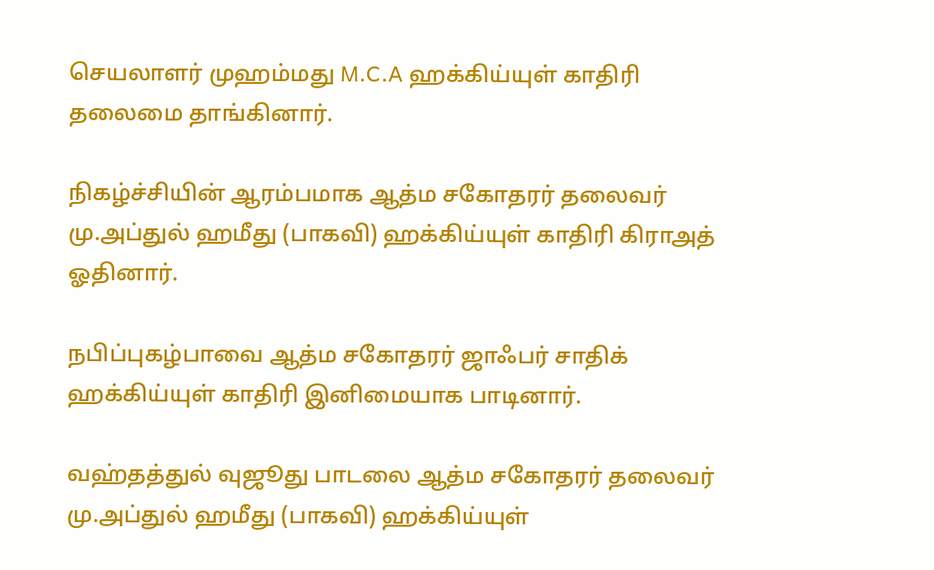செயலாளர் முஹம்மது M.C.A ஹக்கிய்யுள் காதிரி தலைமை தாங்கினார்.

நிகழ்ச்சியின் ஆரம்பமாக ஆத்ம சகோதரர் தலைவர் மு.அப்துல் ஹமீது (பாகவி) ஹக்கிய்யுள் காதிரி கிராஅத் ஓதினார்.

நபிப்புகழ்பாவை ஆத்ம சகோதரர் ஜாஃபர் சாதிக் ஹக்கிய்யுள் காதிரி இனிமையாக பாடினார்.

வஹ்தத்துல் வுஜூது பாடலை ஆத்ம சகோதரர் தலைவர் மு.அப்துல் ஹமீது (பாகவி) ஹக்கிய்யுள்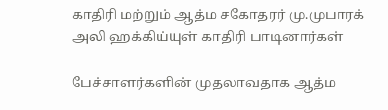காதிரி மற்றும் ஆத்ம சகோதரர் மு.முபாரக் அலி ஹக்கிய்யுள் காதிரி பாடினார்கள்

பேச்சாளர்களின் முதலாவதாக ஆத்ம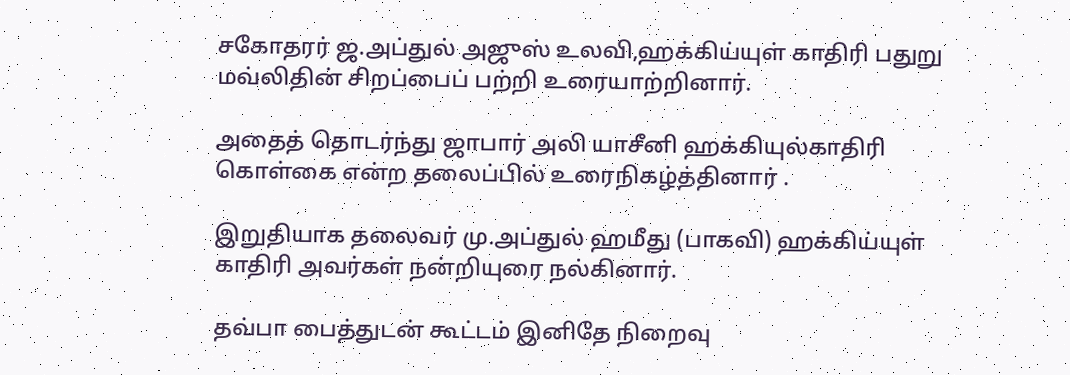சகோதரர் ஜ.அப்துல் அஜுஸ் உலவி,ஹக்கிய்யுள் காதிரி பதுறு மவ்லிதின் சிறப்பைப் பற்றி உரையாற்றினார்.

அதைத் தொடர்ந்து ஜாபார் அலி யாசீனி ஹக்கியுல்காதிரி கொள்கை என்ற தலைப்பில் உரைநிகழ்த்தினார் .

இறுதியாக தலைவர் மு.அப்துல் ஹமீது (பாகவி) ஹக்கிய்யுள் காதிரி அவர்கள் நன்றியுரை நல்கினார்.

தவ்பா பைத்துடன் கூட்டம் இனிதே நிறைவு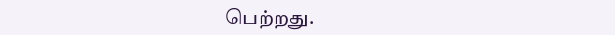பெற்றது.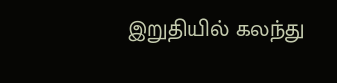இறுதியில் கலந்து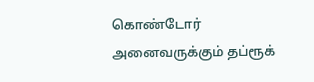கொண்டோர் அனைவருக்கும் தப்ரூக்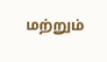மற்றும்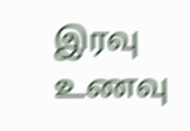இரவு உணவு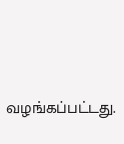வழங்கப்பட்டது.